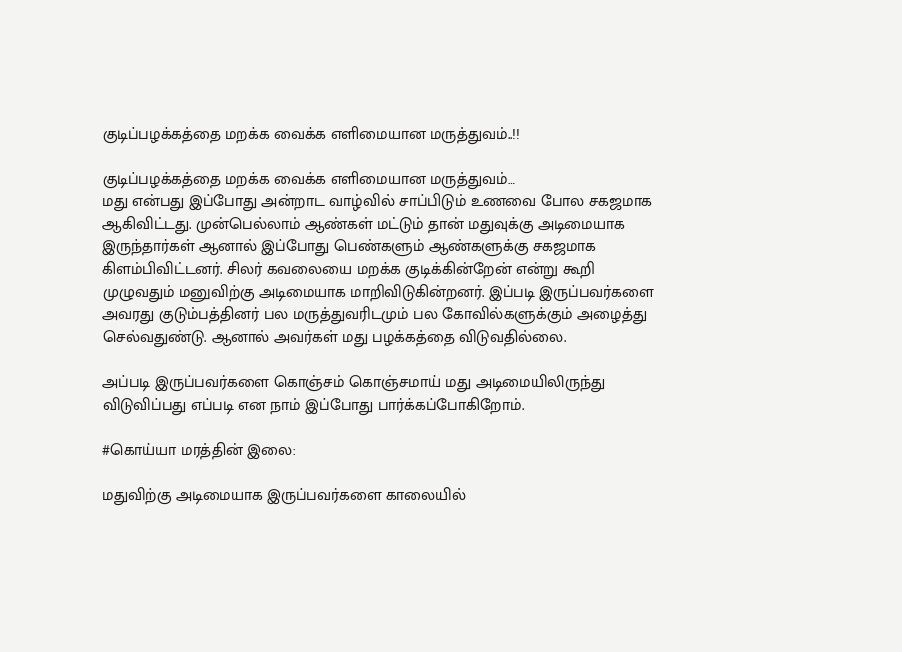குடிப்பழக்கத்தை மறக்க வைக்க எளிமையான மருத்துவம்..!!

குடிப்பழக்கத்தை மறக்க வைக்க எளிமையான மருத்துவம்…
மது என்பது இப்போது அன்றாட வாழ்வில் சாப்பிடும் உணவை போல சகஜமாக ஆகிவிட்டது. முன்பெல்லாம் ஆண்கள் மட்டும் தான் மதுவுக்கு அடிமையாக இருந்தார்கள் ஆனால் இப்போது பெண்களும் ஆண்களுக்கு சகஜமாக கிளம்பிவிட்டனர். சிலர் கவலையை மறக்க குடிக்கின்றேன் என்று கூறி முழுவதும் மனுவிற்கு அடிமையாக மாறிவிடுகின்றனர். இப்படி இருப்பவர்களை அவரது குடும்பத்தினர் பல மருத்துவரிடமும் பல கோவில்களுக்கும் அழைத்து செல்வதுண்டு. ஆனால் அவர்கள் மது பழக்கத்தை விடுவதில்லை.

அப்படி இருப்பவர்களை கொஞ்சம் கொஞ்சமாய் மது அடிமையிலிருந்து விடுவிப்பது எப்படி என நாம் இப்போது பார்க்கப்போகிறோம்.

#கொய்யா மரத்தின் இலை:

மதுவிற்கு அடிமையாக இருப்பவர்களை காலையில்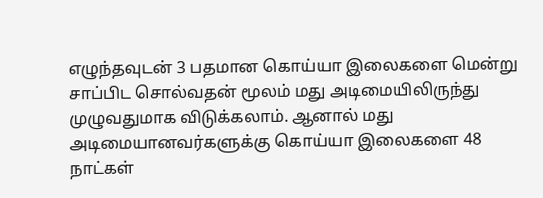எழுந்தவுடன் 3 பதமான கொய்யா இலைகளை மென்று சாப்பிட சொல்வதன் மூலம் மது அடிமையிலிருந்து முழுவதுமாக விடுக்கலாம். ஆனால் மது அடிமையானவர்களுக்கு கொய்யா இலைகளை 48 நாட்கள்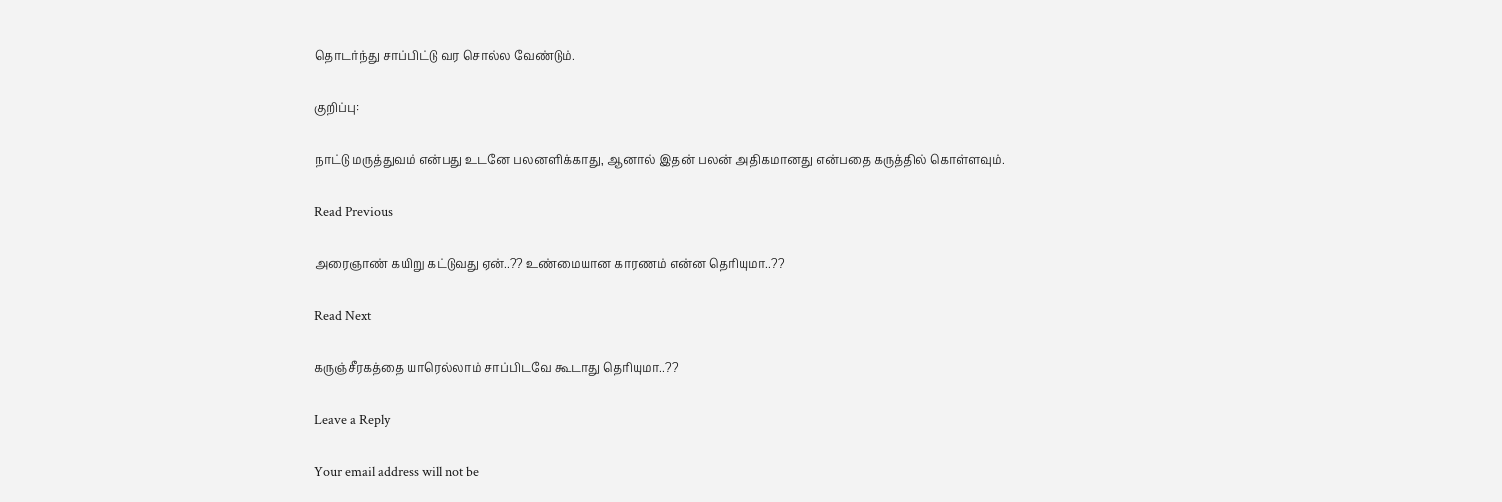தொடர்ந்து சாப்பிட்டு வர சொல்ல வேண்டும்.

குறிப்பு:

நாட்டு மருத்துவம் என்பது உடனே பலனளிக்காது, ஆனால் இதன் பலன் அதிகமானது என்பதை கருத்தில் கொள்ளவும்.

Read Previous

அரைஞாண் கயிறு கட்டுவது ஏன்..?? உண்மையான காரணம் என்ன தெரியுமா..??

Read Next

கருஞ்சீரகத்தை யாரெல்லாம் சாப்பிடவே கூடாது தெரியுமா..??

Leave a Reply

Your email address will not be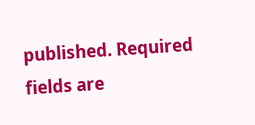published. Required fields are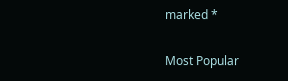marked *

Most Popular